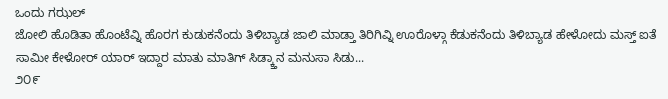ಒಂದು ಗಝಲ್
ಜೋಲಿ ಹೊಡಿತಾ ಹೊಂಟೆವ್ನಿ ಹೊರಗ ಕುಡುಕನೆಂದು ತಿಳಿಬ್ಯಾಡ ಜಾಲಿ ಮಾಡ್ತಾ ತಿರಿಗಿವ್ನಿ ಊರೊಳ್ಗಾ ಕೆಡುಕನೆಂದು ತಿಳಿಬ್ಯಾಡ ಹೇಳೋದು ಮಸ್ತ್ ಐತೆ ಸಾಮೀ ಕೇಳೋರ್ ಯಾರ್ ಇದ್ದಾರ ಮಾತು ಮಾತಿಗ್ ಸಿಡ್ಕ್ತಾನ ಮನುಸಾ ಸಿಡು...
೨೦೯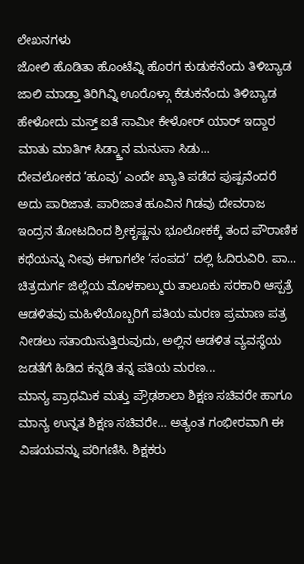ಲೇಖನಗಳು
ಜೋಲಿ ಹೊಡಿತಾ ಹೊಂಟೆವ್ನಿ ಹೊರಗ ಕುಡುಕನೆಂದು ತಿಳಿಬ್ಯಾಡ ಜಾಲಿ ಮಾಡ್ತಾ ತಿರಿಗಿವ್ನಿ ಊರೊಳ್ಗಾ ಕೆಡುಕನೆಂದು ತಿಳಿಬ್ಯಾಡ ಹೇಳೋದು ಮಸ್ತ್ ಐತೆ ಸಾಮೀ ಕೇಳೋರ್ ಯಾರ್ ಇದ್ದಾರ ಮಾತು ಮಾತಿಗ್ ಸಿಡ್ಕ್ತಾನ ಮನುಸಾ ಸಿಡು...
ದೇವಲೋಕದ ‘ಹೂವು’ ಎಂದೇ ಖ್ಯಾತಿ ಪಡೆದ ಪುಷ್ಪವೆಂದರೆ ಅದು ಪಾರಿಜಾತ. ಪಾರಿಜಾತ ಹೂವಿನ ಗಿಡವು ದೇವರಾಜ ಇಂದ್ರನ ತೋಟದಿಂದ ಶ್ರೀಕೃಷ್ಣನು ಭೂಲೋಕಕ್ಕೆ ತಂದ ಪೌರಾಣಿಕ ಕಥೆಯನ್ನು ನೀವು ಈಗಾಗಲೇ ‘ಸಂಪದ’ ದಲ್ಲಿ ಓದಿರುವಿರಿ. ಪಾ...
ಚಿತ್ರದುರ್ಗ ಜಿಲ್ಲೆಯ ಮೊಳಕಾಲ್ಮುರು ತಾಲೂಕು ಸರಕಾರಿ ಆಸ್ಪತ್ರೆ ಆಡಳಿತವು ಮಹಿಳೆಯೊಬ್ಬರಿಗೆ ಪತಿಯ ಮರಣ ಪ್ರಮಾಣ ಪತ್ರ ನೀಡಲು ಸತಾಯಿಸುತ್ತಿರುವುದು, ಅಲ್ಲಿನ ಆಡಳಿತ ವ್ಯವಸ್ಥೆಯ ಜಡತೆಗೆ ಹಿಡಿದ ಕನ್ನಡಿ ತನ್ನ ಪತಿಯ ಮರಣ...
ಮಾನ್ಯ ಪ್ರಾಥಮಿಕ ಮತ್ತು ಪ್ರೌಢಶಾಲಾ ಶಿಕ್ಷಣ ಸಚಿವರೇ ಹಾಗೂ ಮಾನ್ಯ ಉನ್ನತ ಶಿಕ್ಷಣ ಸಚಿವರೇ… ಅತ್ಯಂತ ಗಂಭೀರವಾಗಿ ಈ ವಿಷಯವನ್ನು ಪರಿಗಣಿಸಿ. ಶಿಕ್ಷಕರು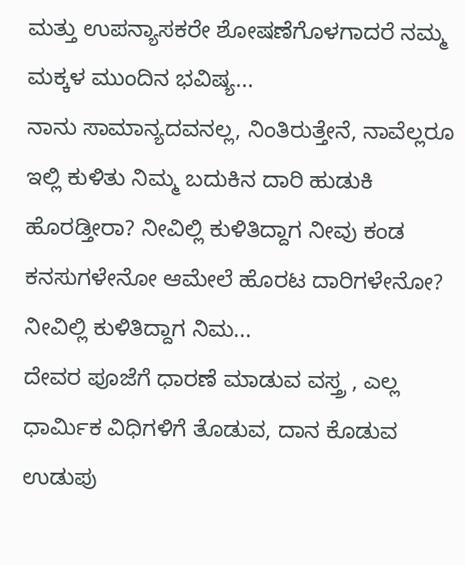ಮತ್ತು ಉಪನ್ಯಾಸಕರೇ ಶೋಷಣೆಗೊಳಗಾದರೆ ನಮ್ಮ ಮಕ್ಕಳ ಮುಂದಿನ ಭವಿಷ್ಯ...
ನಾನು ಸಾಮಾನ್ಯದವನಲ್ಲ, ನಿಂತಿರುತ್ತೇನೆ, ನಾವೆಲ್ಲರೂ ಇಲ್ಲಿ ಕುಳಿತು ನಿಮ್ಮ ಬದುಕಿನ ದಾರಿ ಹುಡುಕಿ ಹೊರಡ್ತೀರಾ? ನೀವಿಲ್ಲಿ ಕುಳಿತಿದ್ದಾಗ ನೀವು ಕಂಡ ಕನಸುಗಳೇನೋ ಆಮೇಲೆ ಹೊರಟ ದಾರಿಗಳೇನೋ? ನೀವಿಲ್ಲಿ ಕುಳಿತಿದ್ದಾಗ ನಿಮ...
ದೇವರ ಪೂಜೆಗೆ ಧಾರಣೆ ಮಾಡುವ ವಸ್ತ್ರ , ಎಲ್ಲ ಧಾರ್ಮಿಕ ವಿಧಿಗಳಿಗೆ ತೊಡುವ, ದಾನ ಕೊಡುವ ಉಡುಪು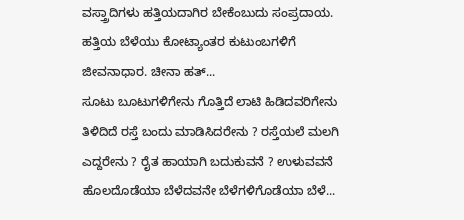ವಸ್ತ್ರಾದಿಗಳು ಹತ್ತಿಯದಾಗಿರ ಬೇಕೆಂಬುದು ಸಂಪ್ರದಾಯ. ಹತ್ತಿಯ ಬೆಳೆಯು ಕೋಟ್ಯಾಂತರ ಕುಟುಂಬಗಳಿಗೆ ಜೀವನಾಧಾರ. ಚೀನಾ ಹತ್...
ಸೂಟು ಬೂಟುಗಳಿಗೇನು ಗೊತ್ತಿದೆ ಲಾಟಿ ಹಿಡಿದವರಿಗೇನು ತಿಳಿದಿದೆ ರಸ್ತೆ ಬಂದು ಮಾಡಿಸಿದರೇನು ? ರಸ್ತೆಯಲೆ ಮಲಗಿ ಎದ್ದರೇನು ? ರೈತ ಹಾಯಾಗಿ ಬದುಕುವನೆ ? ಉಳುವವನೆ ಹೊಲದೊಡೆಯಾ ಬೆಳೆದವನೇ ಬೆಳೆಗಳಿಗೊಡೆಯಾ ಬೆಳೆ...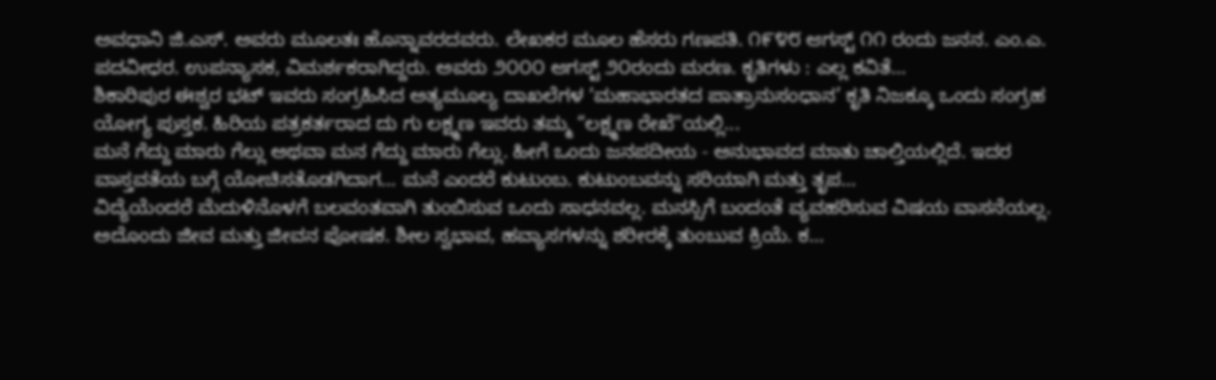ಅವಧಾನಿ ಜಿ.ಎಸ್. ಅವರು ಮೂಲತಃ ಹೊನ್ನಾವರದವರು. ಲೇಖಕರ ಮೂಲ ಹೆಸರು ಗಣಪತಿ. ೧೯೪೮ ಆಗಸ್ಟ್ ೧೧ ರಂದು ಜನನ. ಎಂ.ಎ. ಪದವೀಧರ. ಉಪನ್ಯಾಸಕ, ವಿಮರ್ಶಕರಾಗಿದ್ದರು. ಅವರು ೨೦೦೦ ಆಗಸ್ಟ್ ೨೦ರಂದು ಮರಣ. ಕೃತಿಗಳು : ಎಲ್ಲ ಕವಿತೆ...
ಶಿಕಾರಿಪುರ ಈಶ್ವರ ಭಟ್ ಇವರು ಸಂಗ್ರಹಿಸಿದ ಅತ್ಯಮೂಲ್ಯ ದಾಖಲೆಗಳ ‘ಮಹಾಭಾರತದ ಪಾತ್ರಾನುಸಂಧಾನ’ ಕೃತಿ ನಿಜಕ್ಕೂ ಒಂದು ಸಂಗ್ರಹ ಯೋಗ್ಯ ಪುಸ್ತಕ. ಹಿರಿಯ ಪತ್ರಕರ್ತರಾದ ದು ಗು ಲಕ್ಷ್ಮಣ ಇವರು ತಮ್ಮ “ಲಕ್ಷ್ಮಣ ರೇಖೆ"ಯಲ್ಲಿ...
ಮನೆ ಗೆದ್ದು ಮಾರು ಗೆಲ್ಲು ಅಥವಾ ಮನ ಗೆದ್ದು ಮಾರು ಗೆಲ್ಲು. ಹೀಗೆ ಒಂದು ಜನಪದೀಯ - ಅನುಭಾವದ ಮಾತು ಚಾಲ್ತಿಯಲ್ಲಿದೆ. ಇದರ ವಾಸ್ತವತೆಯ ಬಗ್ಗೆ ಯೋಚಿಸತೊಡಗಿದಾಗ… ಮನೆ ಎಂದರೆ ಕುಟುಂಬ. ಕುಟುಂಬವನ್ನು ಸರಿಯಾಗಿ ಮತ್ತು ತೃಪ...
ವಿದ್ಯೆಯೆಂದರೆ ಮೆದುಳಿನೊಳಗೆ ಬಲವಂತವಾಗಿ ತುಂಬಿಸುವ ಒಂದು ಸಾಧನವಲ್ಲ. ಮನಸ್ಸಿಗೆ ಬಂದಂತೆ ವ್ಯವಹರಿಸುವ ವಿಷಯ ವಾಸನೆಯಲ್ಲ. ಅದೊಂದು ಜೀವ ಮತ್ತು ಜೀವನ ಪೋಷಕ. ಶೀಲ ಸ್ವಭಾವ, ಹವ್ಯಾಸಗಳನ್ನು ಶರೀರಕ್ಕೆ ತುಂಬುವ ಕ್ರಿಯೆ. ಕ...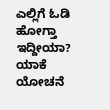ಎಲ್ಲಿಗೆ ಓಡಿ ಹೋಗ್ತಾ ಇದ್ದೀಯಾ? ಯಾಕೆ ಯೋಚನೆ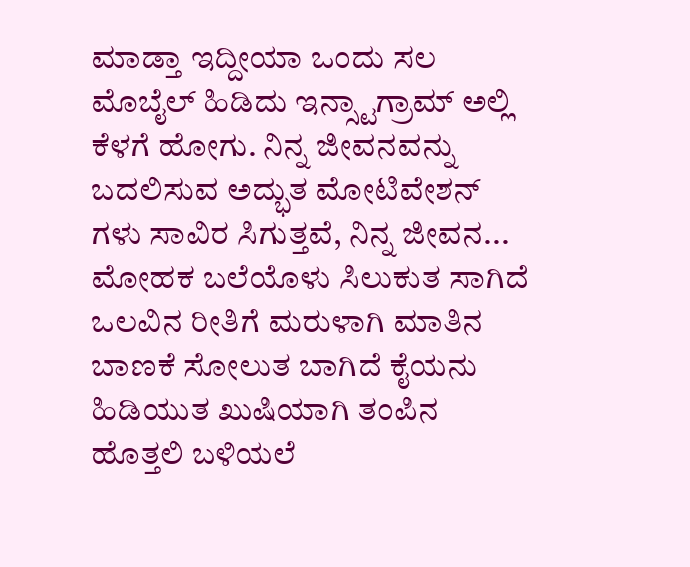ಮಾಡ್ತಾ ಇದ್ದೀಯಾ ಒಂದು ಸಲ ಮೊಬೈಲ್ ಹಿಡಿದು ಇನ್ಸ್ಟಾಗ್ರಾಮ್ ಅಲ್ಲಿ ಕೆಳಗೆ ಹೋಗು. ನಿನ್ನ ಜೀವನವನ್ನು ಬದಲಿಸುವ ಅದ್ಭುತ ಮೋಟಿವೇಶನ್ ಗಳು ಸಾವಿರ ಸಿಗುತ್ತವೆ, ನಿನ್ನ ಜೀವನ...
ಮೋಹಕ ಬಲೆಯೊಳು ಸಿಲುಕುತ ಸಾಗಿದೆ ಒಲವಿನ ರೀತಿಗೆ ಮರುಳಾಗಿ ಮಾತಿನ ಬಾಣಕೆ ಸೋಲುತ ಬಾಗಿದೆ ಕೈಯನು ಹಿಡಿಯುತ ಖುಷಿಯಾಗಿ ತಂಪಿನ ಹೊತ್ತಲಿ ಬಳಿಯಲೆ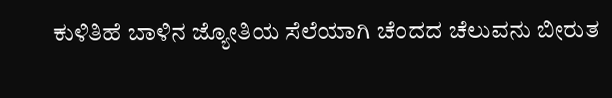ಕುಳಿತಿಹೆ ಬಾಳಿನ ಜ್ಯೋತಿಯ ಸೆಲೆಯಾಗಿ ಚೆಂದದ ಚೆಲುವನು ಬೀರುತ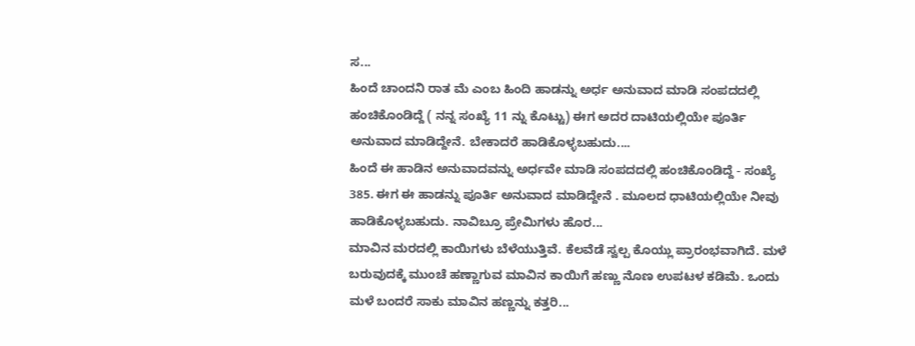ಸ...
ಹಿಂದೆ ಚಾಂದನಿ ರಾತ ಮೆ ಎಂಬ ಹಿಂದಿ ಹಾಡನ್ನು ಅರ್ಧ ಅನುವಾದ ಮಾಡಿ ಸಂಪದದಲ್ಲಿ ಹಂಚಿಕೊಂಡಿದ್ದೆ ( ನನ್ನ ಸಂಖ್ಯೆ 11 ನ್ನು ಕೊಟ್ಟು) ಈಗ ಅದರ ದಾಟಿಯಲ್ಲಿಯೇ ಪೂರ್ತಿ ಅನುವಾದ ಮಾಡಿದ್ದೇನೆ. ಬೇಕಾದರೆ ಹಾಡಿಕೊಳ್ಳಬಹುದು....
ಹಿಂದೆ ಈ ಹಾಡಿನ ಅನುವಾದವನ್ನು ಅರ್ಧವೇ ಮಾಡಿ ಸಂಪದದಲ್ಲಿ ಹಂಚಿಕೊಂಡಿದ್ದೆ - ಸಂಖ್ಯೆ 385. ಈಗ ಈ ಹಾಡನ್ನು ಪೂರ್ತಿ ಅನುವಾದ ಮಾಡಿದ್ದೇನೆ . ಮೂಲದ ಧಾಟಿಯಲ್ಲಿಯೇ ನೀವು ಹಾಡಿಕೊಳ್ಳಬಹುದು. ನಾವಿಬ್ರೂ ಪ್ರೇಮಿಗಳು ಹೊರ...
ಮಾವಿನ ಮರದಲ್ಲಿ ಕಾಯಿಗಳು ಬೆಳೆಯುತ್ತಿವೆ. ಕೆಲವೆಡೆ ಸ್ವಲ್ಪ ಕೊಯ್ಲು ಪ್ರಾರಂಭವಾಗಿದೆ. ಮಳೆ ಬರುವುದಕ್ಕೆ ಮುಂಚೆ ಹಣ್ಣಾಗುವ ಮಾವಿನ ಕಾಯಿಗೆ ಹಣ್ಣು ನೊಣ ಉಪಟಳ ಕಡಿಮೆ. ಒಂದು ಮಳೆ ಬಂದರೆ ಸಾಕು ಮಾವಿನ ಹಣ್ಣನ್ನು ಕತ್ತರಿ...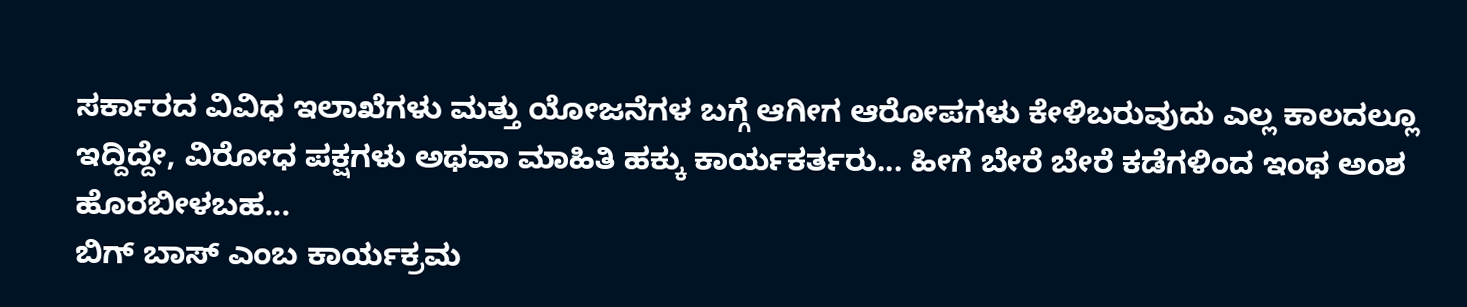ಸರ್ಕಾರದ ವಿವಿಧ ಇಲಾಖೆಗಳು ಮತ್ತು ಯೋಜನೆಗಳ ಬಗ್ಗೆ ಆಗೀಗ ಆರೋಪಗಳು ಕೇಳಿಬರುವುದು ಎಲ್ಲ ಕಾಲದಲ್ಲೂ ಇದ್ದಿದ್ದೇ, ವಿರೋಧ ಪಕ್ಷಗಳು ಅಥವಾ ಮಾಹಿತಿ ಹಕ್ಕು ಕಾರ್ಯಕರ್ತರು... ಹೀಗೆ ಬೇರೆ ಬೇರೆ ಕಡೆಗಳಿಂದ ಇಂಥ ಅಂಶ ಹೊರಬೀಳಬಹ...
ಬಿಗ್ ಬಾಸ್ ಎಂಬ ಕಾರ್ಯಕ್ರಮ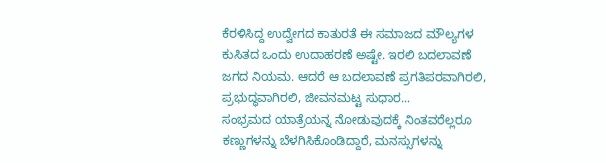ಕೆರಳಿಸಿದ್ದ ಉದ್ವೇಗದ ಕಾತುರತೆ ಈ ಸಮಾಜದ ಮೌಲ್ಯಗಳ ಕುಸಿತದ ಒಂದು ಉದಾಹರಣೆ ಅಷ್ಟೇ. ಇರಲಿ ಬದಲಾವಣೆ ಜಗದ ನಿಯಮ. ಆದರೆ ಆ ಬದಲಾವಣೆ ಪ್ರಗತಿಪರವಾಗಿರಲಿ, ಪ್ರಭುದ್ಧವಾಗಿರಲಿ, ಜೀವನಮಟ್ಟ ಸುಧಾರ...
ಸಂಭ್ರಮದ ಯಾತ್ರೆಯನ್ನ ನೋಡುವುದಕ್ಕೆ ನಿಂತವರೆಲ್ಲರೂ ಕಣ್ಣುಗಳನ್ನು ಬೆಳಗಿಸಿಕೊಂಡಿದ್ದಾರೆ, ಮನಸ್ಸುಗಳನ್ನು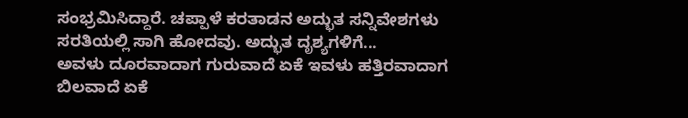ಸಂಭ್ರಮಿಸಿದ್ದಾರೆ. ಚಪ್ಪಾಳೆ ಕರತಾಡನ ಅದ್ಭುತ ಸನ್ನಿವೇಶಗಳು ಸರತಿಯಲ್ಲಿ ಸಾಗಿ ಹೋದವು. ಅದ್ಭುತ ದೃಶ್ಯಗಳಿಗೆ...
ಅವಳು ದೂರವಾದಾಗ ಗುರುವಾದೆ ಏಕೆ ಇವಳು ಹತ್ತಿರವಾದಾಗ ಬಿಲವಾದೆ ಏಕೆ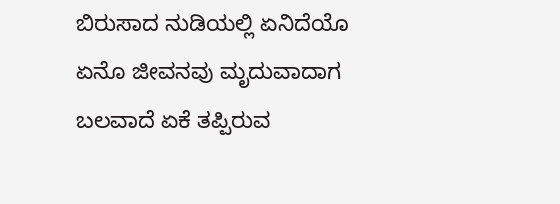ಬಿರುಸಾದ ನುಡಿಯಲ್ಲಿ ಏನಿದೆಯೊ ಏನೊ ಜೀವನವು ಮೃದುವಾದಾಗ ಬಲವಾದೆ ಏಕೆ ತಪ್ಪಿರುವ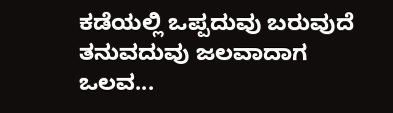ಕಡೆಯಲ್ಲಿ ಒಪ್ಪದುವು ಬರುವುದೆ ತನುವದುವು ಜಲವಾದಾಗ ಒಲವ...